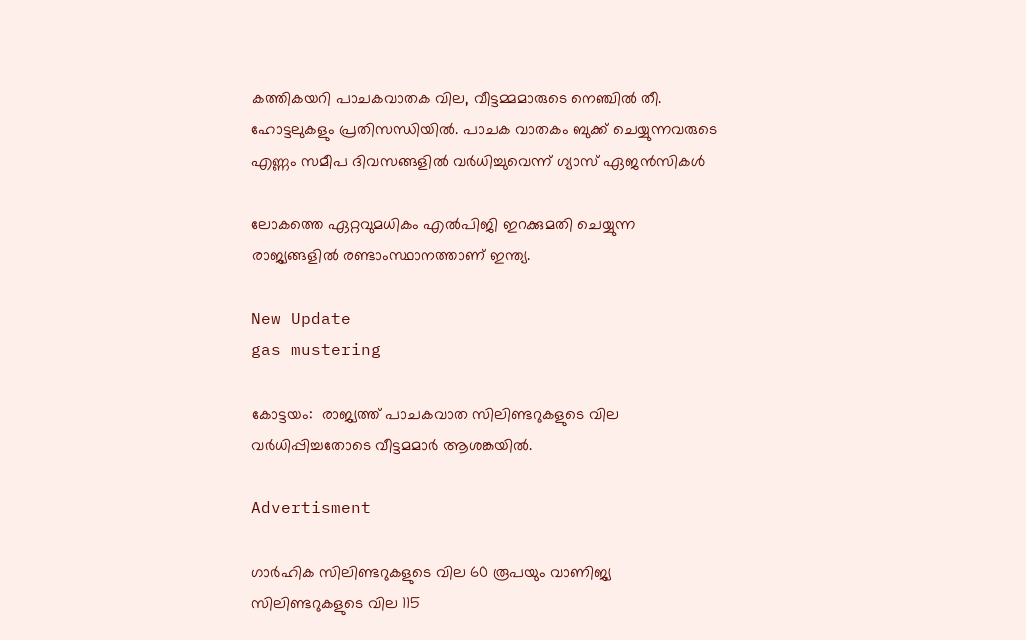കത്തികയറി പാചകവാതക വില, വീട്ടമ്മമാരുടെ നെഞ്ചില്‍ തീ. ഹോട്ടലുകളും പ്രതിസന്ധിയിൽ. പാചക വാതകം ബുക്ക് ചെയ്യുന്നവരുടെ എണ്ണം സമീപ ദിവസങ്ങളില്‍ വര്‍ധിച്ചുവെന്ന് ഗ്യാസ് ഏജന്‍സികള്‍

ലോകത്തെ ഏറ്റവുമധികം എല്‍പിജി ഇറക്കുമതി ചെയ്യുന്ന രാജ്യങ്ങളില്‍ രണ്ടാംസ്ഥാനത്താണ് ഇന്ത്യ.

New Update
gas mustering

കോട്ടയം:  രാജ്യത്ത് പാചകവാത സിലിണ്ടറുകളുടെ വില വര്‍ധിപ്പിച്ചതോടെ വീട്ടമമാര്‍ ആശങ്കയില്‍.

Advertisment

ഗാര്‍ഹിക സിലിണ്ടറുകളുടെ വില 60 രൂപയും വാണിജ്യ സിലിണ്ടറുകളുടെ വില 115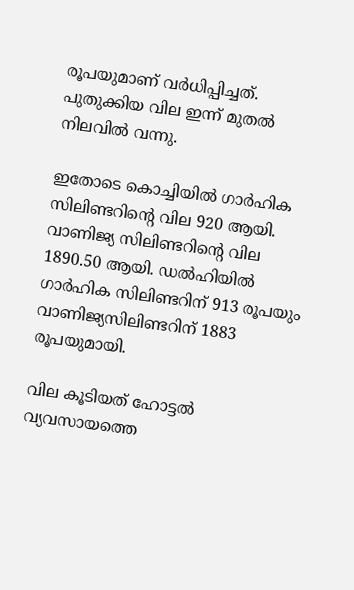രൂപയുമാണ് വര്‍ധിപ്പിച്ചത്. പുതുക്കിയ വില ഇന്ന് മുതല്‍ നിലവില്‍ വന്നു.

ഇതോടെ കൊച്ചിയില്‍ ഗാര്‍ഹിക സിലിണ്ടറിന്റെ വില 920 ആയി. വാണിജ്യ സിലിണ്ടറിന്റെ വില 1890.50 ആയി. ഡല്‍ഹിയില്‍ ഗാര്‍ഹിക സിലിണ്ടറിന് 913 രൂപയും വാണിജ്യസിലിണ്ടറിന് 1883 രൂപയുമായി.

വില കൂടിയത് ഹോട്ടൽ വ്യവസായത്തെ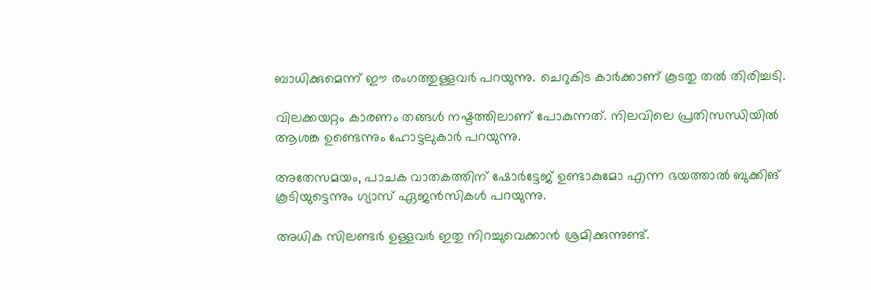ബാധിക്കുമെന്ന് ഈ രംഗത്തുള്ളവർ പറയുന്നു. ചെറുകിട കാർക്കാണ് കൂടതു തൽ തിരിച്ചടി.

വിലക്കയറ്റം കാരണം തങ്ങൾ നഷ്ടത്തിലാണ് പോകുന്നത്. നിലവിലെ പ്രതിസന്ധിയിൽ ആശങ്ക ഉണ്ടെന്നും ഹോട്ടലുകാർ പറയുന്നു.

അതേസമയം, പാചക വാതകത്തിന് ഷോര്‍ട്ടേജ് ഉണ്ടാകുമോ എന്ന ഭയത്താല്‍ ബുക്കിങ് കൂടിയുട്ടെന്നും ഗ്യാസ് ഏജന്‍സികള്‍ പറയുന്നു.

അധിക സിലണ്ടര്‍ ഉള്ളവര്‍ ഇതു നിറച്ചുവെക്കാന്‍ ശ്രമിക്കുന്നുണ്ട്.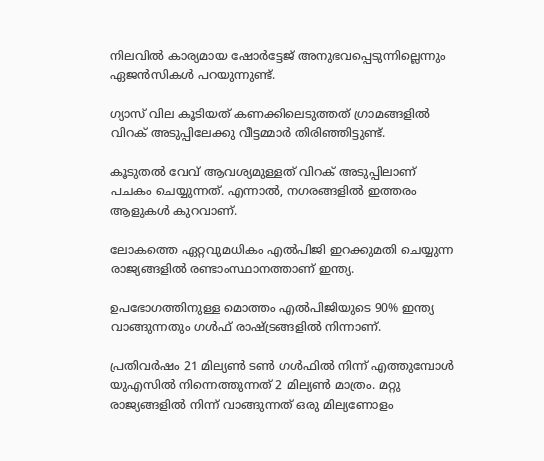നിലവില്‍ കാര്യമായ ഷോര്‍ട്ടേജ് അനുഭവപ്പെടുന്നില്ലെന്നും ഏജന്‍സികള്‍ പറയുന്നുണ്ട്.

ഗ്യാസ് വില കൂടിയത് കണക്കിലെടുത്തത് ഗ്രാമങ്ങളിൽ വിറക് അടുപ്പിലേക്കു വീട്ടമ്മാര്‍ തിരിഞ്ഞിട്ടുണ്ട്.

കൂടുതല്‍ വേവ് ആവശ്യമുള്ളത് വിറക് അടുപ്പിലാണ് പചകം ചെയ്യുന്നത്. എന്നാല്‍, നഗരങ്ങളില്‍ ഇത്തരം ആളുകള്‍ കുറവാണ്.

ലോകത്തെ ഏറ്റവുമധികം എല്‍പിജി ഇറക്കുമതി ചെയ്യുന്ന രാജ്യങ്ങളില്‍ രണ്ടാംസ്ഥാനത്താണ് ഇന്ത്യ.

ഉപഭോഗത്തിനുള്ള മൊത്തം എല്‍പിജിയുടെ 90% ഇന്ത്യ വാങ്ങുന്നതും ഗള്‍ഫ് രാഷ്ട്രങ്ങളില്‍ നിന്നാണ്.

പ്രതിവര്‍ഷം 21 മില്യണ്‍ ടണ്‍ ഗള്‍ഫില്‍ നിന്ന് എത്തുമ്പോള്‍ യുഎസില്‍ നിന്നെത്തുന്നത് 2 മില്യണ്‍ മാത്രം. മറ്റു രാജ്യങ്ങളില്‍ നിന്ന് വാങ്ങുന്നത് ഒരു മില്യണോളം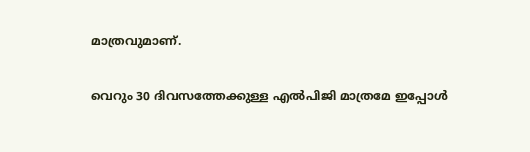മാത്രവുമാണ്.

വെറും 30 ദിവസത്തേക്കുള്ള എല്‍പിജി മാത്രമേ ഇപ്പോള്‍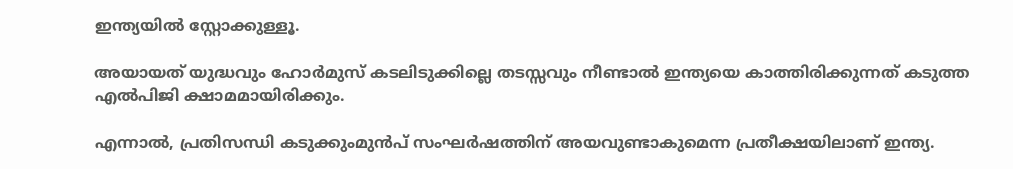ഇന്ത്യയില്‍ സ്റ്റോക്കുള്ളൂ.

അയായത് യുദ്ധവും ഹോര്‍മുസ് കടലിടുക്കില്ലെ തടസ്സവും നീണ്ടാല്‍ ഇന്ത്യയെ കാത്തിരിക്കുന്നത് കടുത്ത എല്‍പിജി ക്ഷാമമായിരിക്കും.

എന്നാല്‍, പ്രതിസന്ധി കടുക്കുംമുന്‍പ് സംഘര്‍ഷത്തിന് അയവുണ്ടാകുമെന്ന പ്രതീക്ഷയിലാണ് ഇന്ത്യ.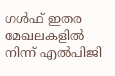ഗള്‍ഫ് ഇതര മേഖലകളില്‍ നിന്ന് എല്‍പിജി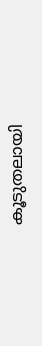കൂടുതലായി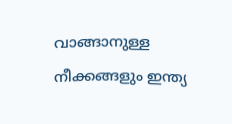വാങ്ങാനുള്ള നീക്കങ്ങളും ഇന്ത്യ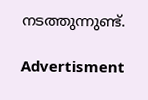നടത്തുന്നുണ്ട്.

Advertisment